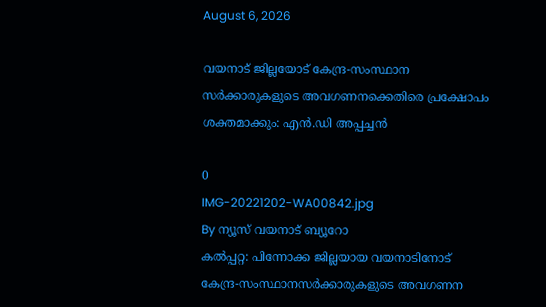August 6, 2026

വയനാട് ജില്ലയോട് കേന്ദ്ര-സംസ്ഥാന സര്‍ക്കാരുകളുടെ അവഗണനക്കെതിരെ പ്രക്ഷോപം ശക്തമാക്കും: എന്‍.ഡി അപ്പച്ചന്‍

0
IMG-20221202-WA00842.jpg
By ന്യൂസ് വയനാട് ബ്യൂറോ
കല്‍പ്പറ്റ: പിന്നോക്ക ജില്ലയായ വയനാടിനോട് കേന്ദ്ര-സംസ്ഥാനസര്‍ക്കാരുകളുടെ അവഗണന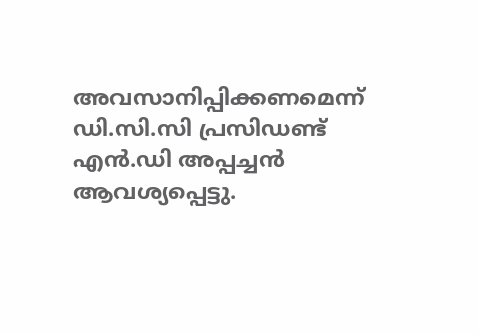അവസാനിപ്പിക്കണമെന്ന് ഡി.സി.സി പ്രസിഡണ്ട് എന്‍.ഡി അപ്പച്ചന്‍ ആവശ്യപ്പെട്ടു.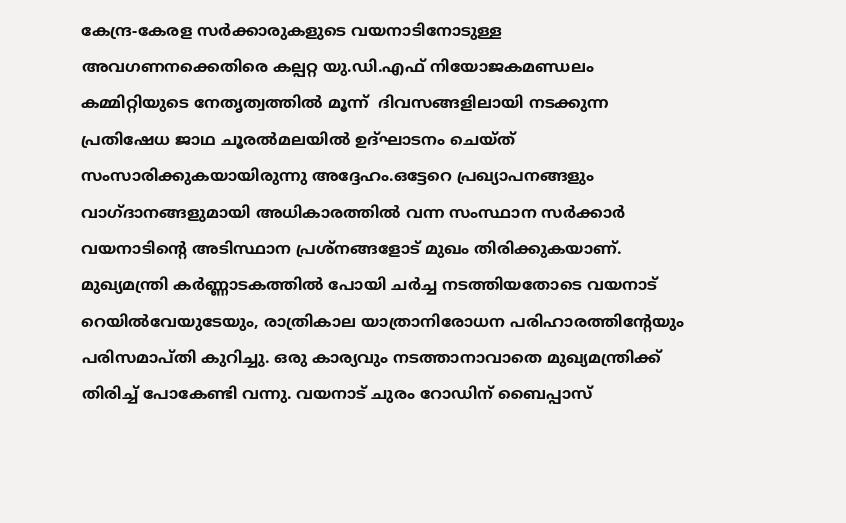കേന്ദ്ര-കേരള സര്‍ക്കാരുകളുടെ വയനാടിനോടുള്ള അവഗണനക്കെതിരെ കല്പറ്റ യു.ഡി.എഫ് നിയോജകമണ്ഡലം കമ്മിറ്റിയുടെ നേതൃത്വത്തില്‍ മൂന്ന്  ദിവസങ്ങളിലായി നടക്കുന്ന പ്രതിഷേധ ജാഥ ചൂരല്‍മലയില്‍ ഉദ്ഘാടനം ചെയ്ത് സംസാരിക്കുകയായിരുന്നു അദ്ദേഹം.ഒട്ടേറെ പ്രഖ്യാപനങ്ങളും വാഗ്ദാനങ്ങളുമായി അധികാരത്തില്‍ വന്ന സംസ്ഥാന സര്‍ക്കാര്‍ വയനാടിന്റെ അടിസ്ഥാന പ്രശ്‌നങ്ങളോട് മുഖം തിരിക്കുകയാണ്. മുഖ്യമന്ത്രി കര്‍ണ്ണാടകത്തില്‍ പോയി ചര്‍ച്ച നടത്തിയതോടെ വയനാട് റെയില്‍വേയുടേയും, രാത്രികാല യാത്രാനിരോധന പരിഹാരത്തിന്റേയും പരിസമാപ്തി കുറിച്ചു. ഒരു കാര്യവും നടത്താനാവാതെ മുഖ്യമന്ത്രിക്ക് തിരിച്ച് പോകേണ്ടി വന്നു. വയനാട് ചുരം റോഡിന് ബൈപ്പാസ്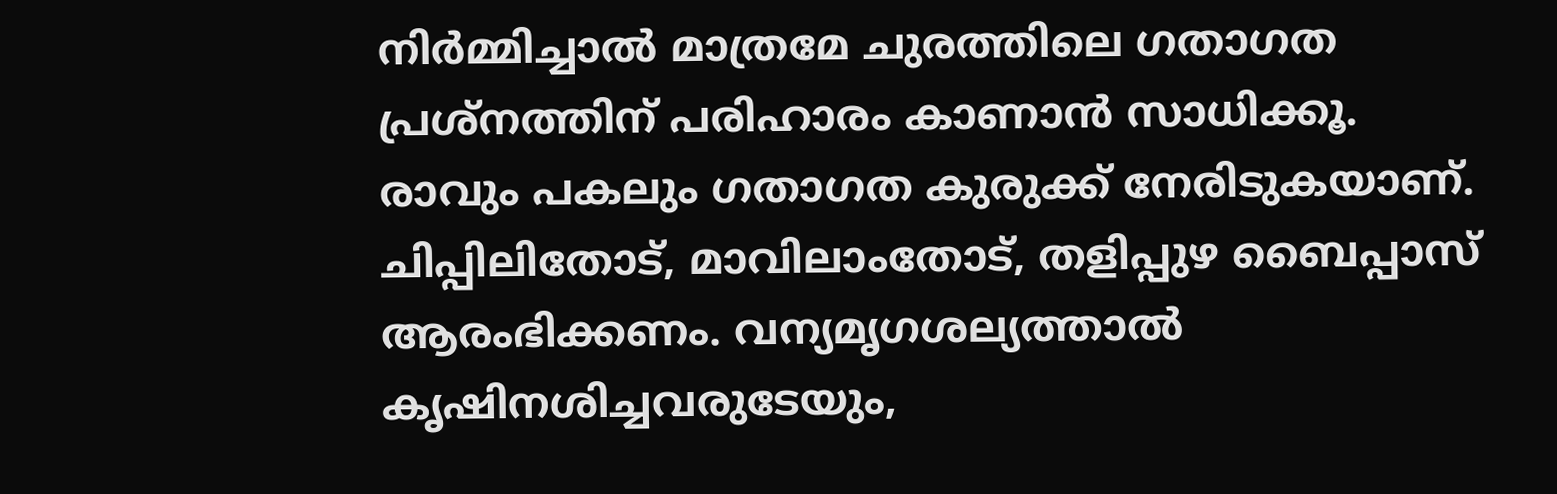നിര്‍മ്മിച്ചാല്‍ മാത്രമേ ചുരത്തിലെ ഗതാഗത പ്രശ്‌നത്തിന് പരിഹാരം കാണാന്‍ സാധിക്കൂ.
രാവും പകലും ഗതാഗത കുരുക്ക് നേരിടുകയാണ്. ചിപ്പിലിതോട്, മാവിലാംതോട്, തളിപ്പുഴ ബൈപ്പാസ് ആരംഭിക്കണം. വന്യമൃഗശല്യത്താല്‍ കൃഷിനശിച്ചവരുടേയും,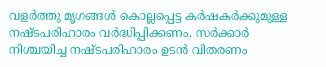വളര്‍ത്തു മൃഗങ്ങള്‍ കൊല്ലപ്പെട്ട കര്‍ഷകര്‍ക്കുമുള്ള നഷ്ടപരിഹാരം വര്‍ദ്ധിപ്പിക്കണം. സര്‍ക്കാര്‍ നിശ്ചയിച്ച നഷ്ടപരിഹാരം ഉടന്‍ വിതരണം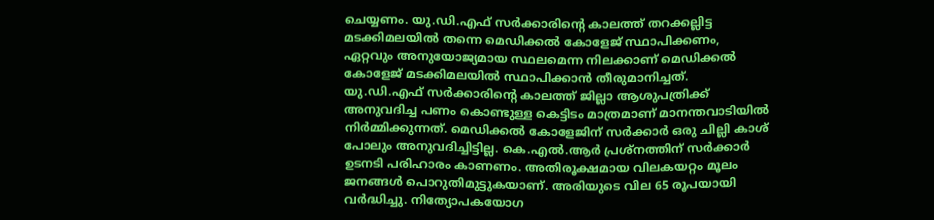ചെയ്യണം. യു.ഡി.എഫ് സര്‍ക്കാരിന്റെ കാലത്ത് തറക്കല്ലിട്ട മടക്കിമലയില്‍ തന്നെ മെഡിക്കല്‍ കോളേജ് സ്ഥാപിക്കണം, ഏറ്റവും അനുയോജ്യമായ സ്ഥലമെന്ന നിലക്കാണ് മെഡിക്കല്‍ കോളേജ് മടക്കിമലയില്‍ സ്ഥാപിക്കാന്‍ തീരുമാനിച്ചത്. യു.ഡി.എഫ് സര്‍ക്കാരിന്റെ കാലത്ത് ജില്ലാ ആശുപത്രിക്ക് അനുവദിച്ച പണം കൊണ്ടുള്ള കെട്ടിടം മാത്രമാണ് മാനന്തവാടിയില്‍ നിര്‍മ്മിക്കുന്നത്. മെഡിക്കല്‍ കോളേജിന് സര്‍ക്കാര്‍ ഒരു ചില്ലി കാശ് പോലും അനുവദിച്ചിട്ടില്ല. കെ.എല്‍.ആര്‍ പ്രശ്‌നത്തിന് സര്‍ക്കാര്‍ ഉടനടി പരിഹാരം കാണണം. അതിരൂക്ഷമായ വിലകയറ്റം മൂലം ജനങ്ങള്‍ പൊറുതിമുട്ടുകയാണ്. അരിയുടെ വില 65 രൂപയായി വര്‍ദ്ധിച്ചു. നിത്യോപകയോഗ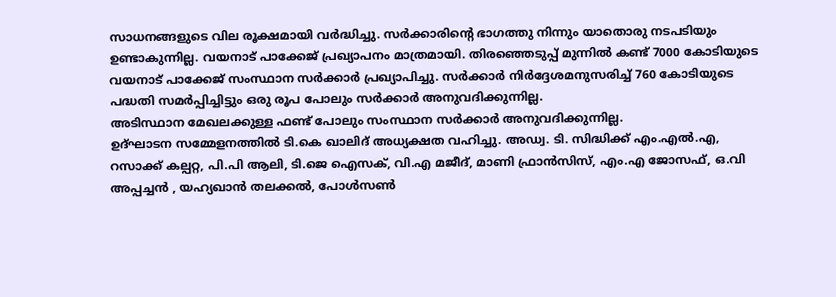സാധനങ്ങളുടെ വില രൂക്ഷമായി വര്‍ദ്ധിച്ചു. സര്‍ക്കാരിന്റെ ഭാഗത്തു നിന്നും യാതൊരു നടപടിയും ഉണ്ടാകുന്നില്ല. വയനാട് പാക്കേജ് പ്രഖ്യാപനം മാത്രമായി. തിരഞ്ഞെടുപ്പ് മുന്നില്‍ കണ്ട് 7000 കോടിയുടെ വയനാട് പാക്കേജ് സംസ്ഥാന സര്‍ക്കാര്‍ പ്രഖ്യാപിച്ചു. സര്‍ക്കാര്‍ നിര്‍ദ്ദേശമനുസരിച്ച് 760 കോടിയുടെ പദ്ധതി സമര്‍പ്പിച്ചിട്ടും ഒരു രൂപ പോലും സര്‍ക്കാര്‍ അനുവദിക്കുന്നില്ല.
അടിസ്ഥാന മേഖലക്കുള്ള ഫണ്ട് പോലും സംസ്ഥാന സര്‍ക്കാര്‍ അനുവദിക്കുന്നില്ല.
ഉദ്ഘാടന സമ്മേളനത്തില്‍ ടി.കെ ഖാലിദ് അധ്യക്ഷത വഹിച്ചു. അഡ്വ. ടി. സിദ്ധിക്ക് എം.എല്‍.എ, റസാക്ക് കല്പറ്റ, പി.പി ആലി, ടി.ജെ ഐസക്, വി.എ മജീദ്, മാണി ഫ്രാന്‍സിസ്, എം.എ ജോസഫ്, ഒ.വി അപ്പച്ചന്‍ , യഹ്യഖാന്‍ തലക്കല്‍, പോള്‍സണ്‍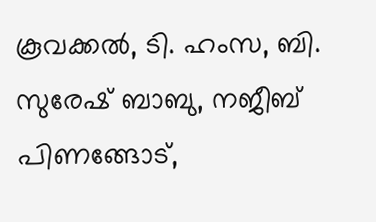കൂവക്കല്‍, ടി. ഹംസ, ബി. സുരേഷ് ബാബു, നജീബ് പിണങ്ങോട്,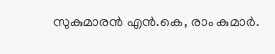സുകുമാരന്‍ എന്‍.കെ, രാം കുമാര്‍.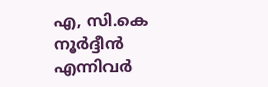എ, സി.കെ നൂര്‍ദ്ദീന്‍ എന്നിവര്‍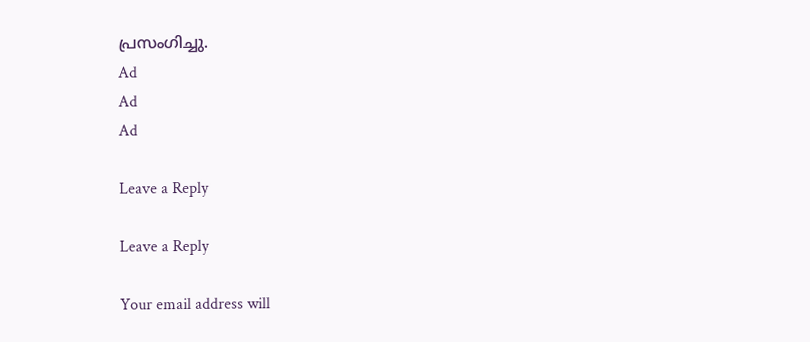പ്രസംഗിച്ചു.
Ad
Ad
Ad

Leave a Reply

Leave a Reply

Your email address will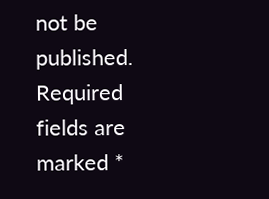not be published. Required fields are marked *